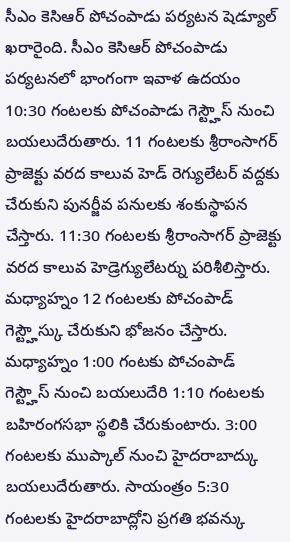సీఎం కెసిఆర్ పోచంపాడు పర్యటన షెడ్యూల్ ఖరారైంది. సీఎం కెసిఆర్ పోచంపాడు పర్యటనలో భాంగంగా ఇవాళ ఉదయం 10:30 గంటలకు పోచంపాడు గెస్ట్హౌస్ నుంచి బయలుదేరుతారు. 11 గంటలకు శ్రీరాంసాగర్ ప్రాజెక్టు వరద కాలువ హెడ్ రెగ్యులేటర్ వద్దకు చేరుకుని పునర్జీవ పనులకు శంకుస్థాపన చేస్తారు. 11:30 గంటలకు శ్రీరాంసాగర్ ప్రాజెక్టు వరద కాలువ హెడ్రెగ్యులేటర్ను పరిశీలిస్తారు. మధ్యాహ్నం 12 గంటలకు పోచంపాడ్ గెస్ట్హౌస్కు చేరుకుని భోజనం చేస్తారు. మధ్యాహ్నం 1:00 గంటకు పోచంపాడ్ గెస్ట్హౌస్ నుంచి బయలుదేరి 1:10 గంటలకు బహిరంగసభా స్థలికి చేరుకుంటారు. 3:00 గంటలకు ముప్కాల్ నుంచి హైదరాబాద్కు బయలుదేరుతారు. సాయంత్రం 5:30 గంటలకు హైదరాబాద్లోని ప్రగతి భవన్కు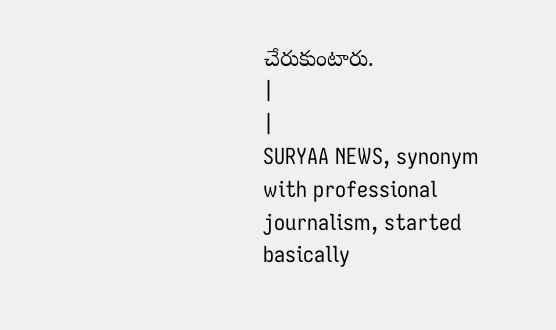చేరుకుంటారు.
|
|
SURYAA NEWS, synonym with professional journalism, started basically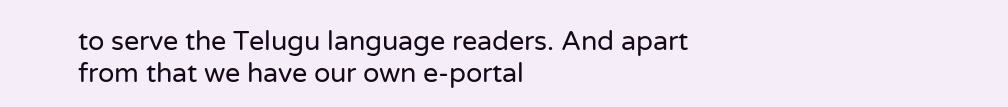to serve the Telugu language readers. And apart from that we have our own e-portal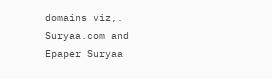domains viz,. Suryaa.com and Epaper Suryaa